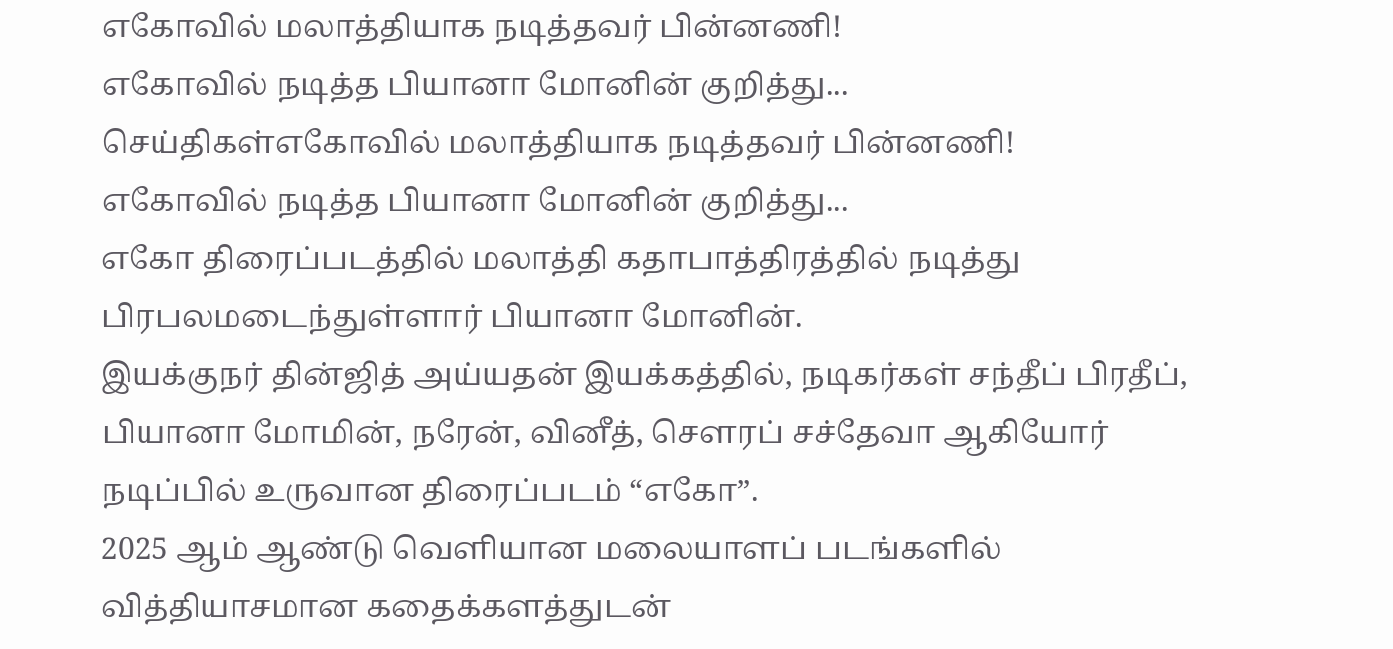எகோவில் மலாத்தியாக நடித்தவர் பின்னணி!
எகோவில் நடித்த பியானா மோனின் குறித்து...
செய்திகள்எகோவில் மலாத்தியாக நடித்தவர் பின்னணி!
எகோவில் நடித்த பியானா மோனின் குறித்து...
எகோ திரைப்படத்தில் மலாத்தி கதாபாத்திரத்தில் நடித்து பிரபலமடைந்துள்ளார் பியானா மோனின்.
இயக்குநர் தின்ஜித் அய்யதன் இயக்கத்தில், நடிகர்கள் சந்தீப் பிரதீப், பியானா மோமின், நரேன், வினீத், சௌரப் சச்தேவா ஆகியோர் நடிப்பில் உருவான திரைப்படம் “எகோ”.
2025 ஆம் ஆண்டு வெளியான மலையாளப் படங்களில் வித்தியாசமான கதைக்களத்துடன்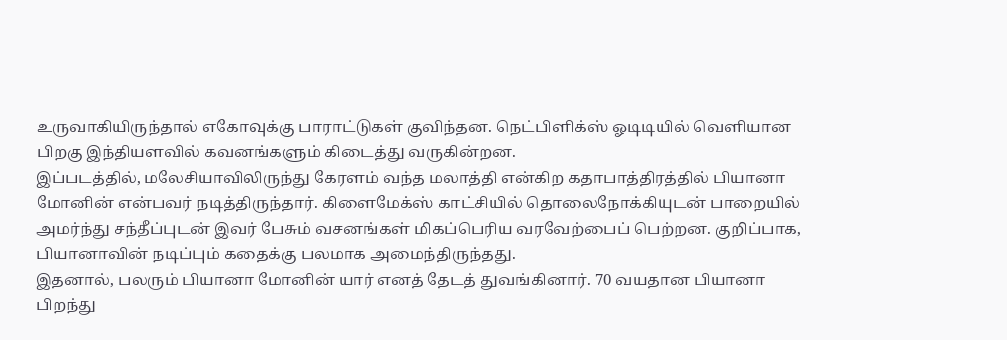உருவாகியிருந்தால் எகோவுக்கு பாராட்டுகள் குவிந்தன. நெட்பிளிக்ஸ் ஓடிடியில் வெளியான பிறகு இந்தியளவில் கவனங்களும் கிடைத்து வருகின்றன.
இப்படத்தில், மலேசியாவிலிருந்து கேரளம் வந்த மலாத்தி என்கிற கதாபாத்திரத்தில் பியானா மோனின் என்பவர் நடித்திருந்தார். கிளைமேக்ஸ் காட்சியில் தொலைநோக்கியுடன் பாறையில் அமர்ந்து சந்தீப்புடன் இவர் பேசும் வசனங்கள் மிகப்பெரிய வரவேற்பைப் பெற்றன. குறிப்பாக, பியானாவின் நடிப்பும் கதைக்கு பலமாக அமைந்திருந்தது.
இதனால், பலரும் பியானா மோனின் யார் எனத் தேடத் துவங்கினார். 70 வயதான பியானா பிறந்து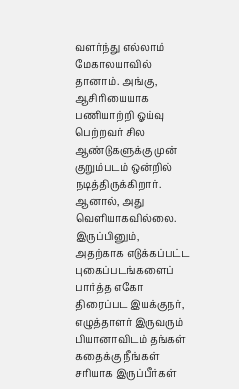வளர்ந்து எல்லாம் மேகாலயாவில் தானாம். அங்கு, ஆசிரியையாக பணியாற்றி ஓய்வு பெற்றவர் சில ஆண்டுகளுக்கு முன் குறும்படம் ஒன்றில் நடித்திருக்கிறார். ஆனால், அது வெளியாகவில்லை. இருப்பினும், அதற்காக எடுக்கப்பட்ட புகைப்படங்களைப் பார்த்த எகோ திரைப்பட இயக்குநர், எழுத்தாளர் இருவரும் பியானாவிடம் தங்கள் கதைக்கு நீங்கள் சரியாக இருப்பீர்கள்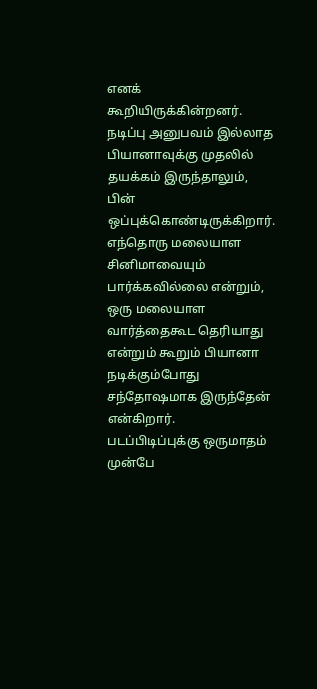எனக் கூறியிருக்கின்றனர்.
நடிப்பு அனுபவம் இல்லாத பியானாவுக்கு முதலில் தயக்கம் இருந்தாலும், பின் ஒப்புக்கொண்டிருக்கிறார். எந்தொரு மலையாள சினிமாவையும் பார்க்கவில்லை என்றும், ஒரு மலையாள வார்த்தைகூட தெரியாது என்றும் கூறும் பியானா நடிக்கும்போது சந்தோஷமாக இருந்தேன் என்கிறார்.
படப்பிடிப்புக்கு ஒருமாதம் முன்பே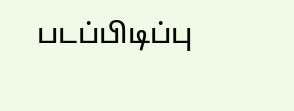படப்பிடிப்பு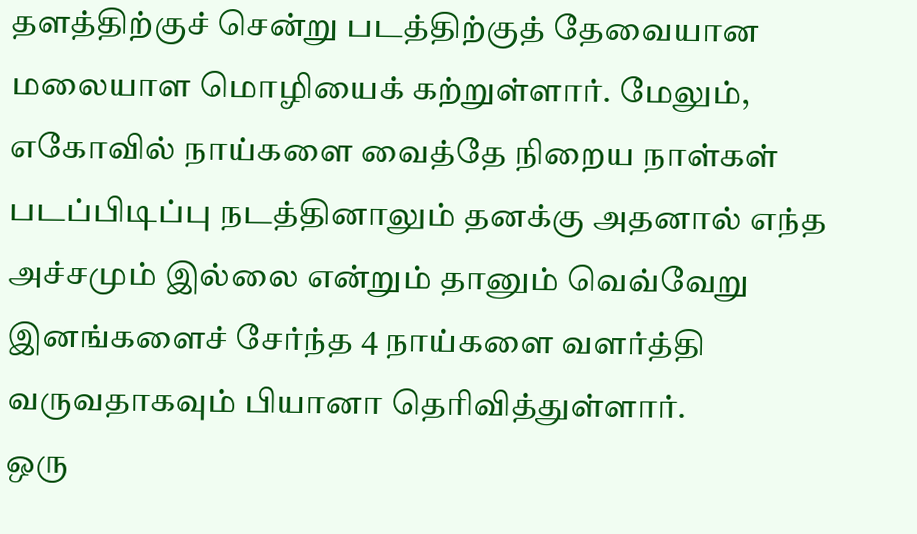தளத்திற்குச் சென்று படத்திற்குத் தேவையான மலையாள மொழியைக் கற்றுள்ளார். மேலும், எகோவில் நாய்களை வைத்தே நிறைய நாள்கள் படப்பிடிப்பு நடத்தினாலும் தனக்கு அதனால் எந்த அச்சமும் இல்லை என்றும் தானும் வெவ்வேறு இனங்களைச் சேர்ந்த 4 நாய்களை வளர்த்தி வருவதாகவும் பியானா தெரிவித்துள்ளார்.
ஒரு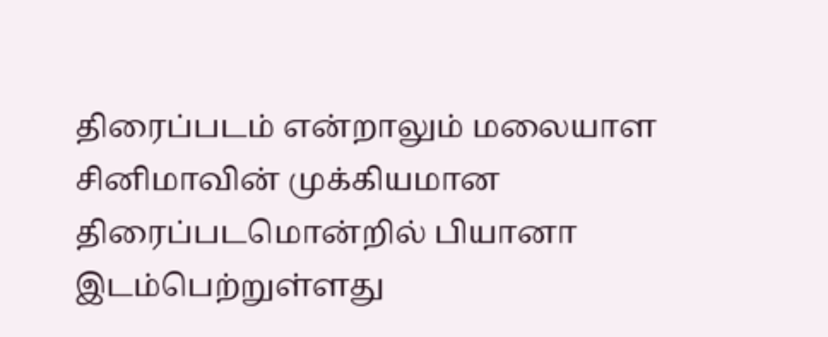திரைப்படம் என்றாலும் மலையாள சினிமாவின் முக்கியமான திரைப்படமொன்றில் பியானா இடம்பெற்றுள்ளது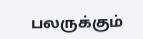பலருக்கும்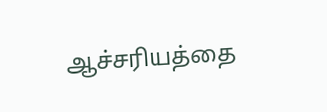ஆச்சரியத்தை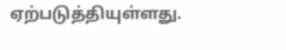ஏற்படுத்தியுள்ளது.